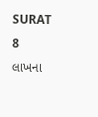SURAT
8 લાખના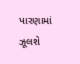પારણામાં ઝૂલશે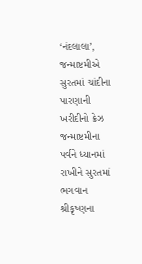‘નંદલાલા’, જન્માષ્ટમીએ સુરતમાં ચાંદીના પારણાની ખરીદીનો ક્રેઝ
જન્માષ્ટમીના પર્વને ધ્યાનમાં રાખીને સુરતમાં ભગવાન શ્રીકૃષ્ણના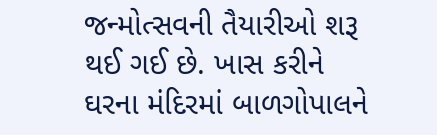જન્મોત્સવની તૈયારીઓ શરૂ થઈ ગઈ છે. ખાસ કરીને ઘરના મંદિરમાં બાળગોપાલને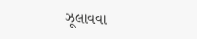ઝૂલાવવા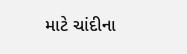માટે ચાંદીના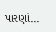પારણાં...